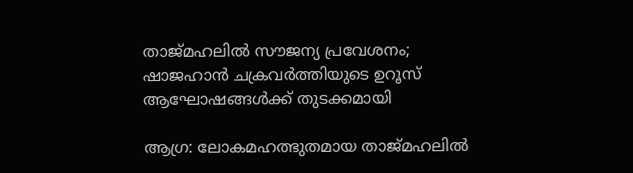താജ്മഹലിൽ സൗജന്യ പ്രവേശനം; ഷാജഹാൻ ചക്രവർത്തിയുടെ ഉറൂസ് ആഘോഷങ്ങൾക്ക് തുടക്കമായി

ആഗ്ര: ലോകമഹത്ഭുതമായ താജ്മഹലിൽ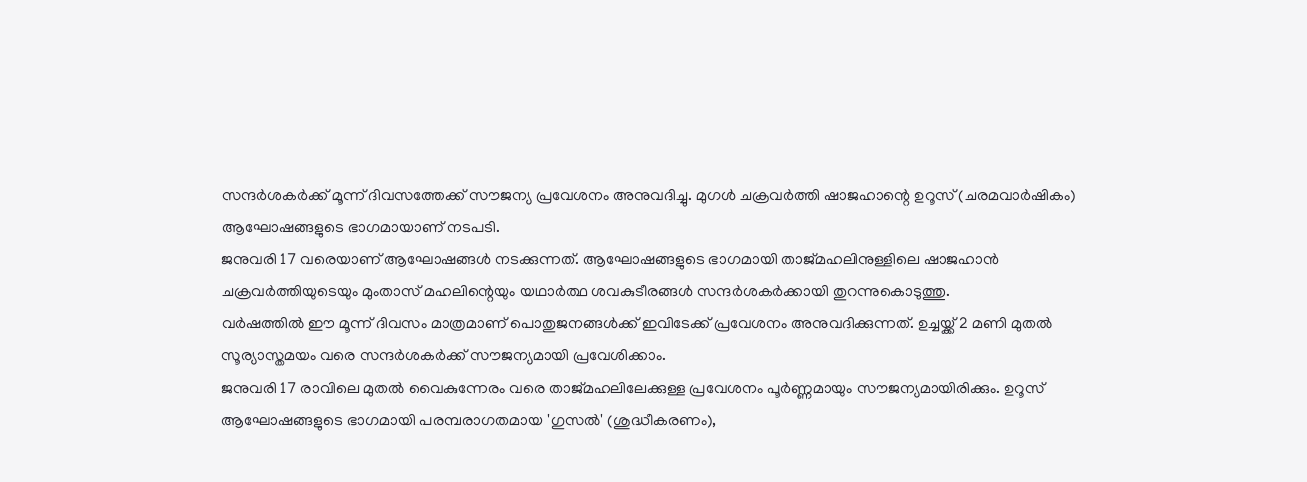സന്ദർശകർക്ക് മൂന്ന് ദിവസത്തേക്ക് സൗജന്യ പ്രവേശനം അനുവദിച്ചു. മുഗൾ ചക്രവർത്തി ഷാജഹാന്റെ ഉറൂസ് (ചരമവാർഷികം) ആഘോഷങ്ങളുടെ ഭാഗമായാണ് നടപടി.
ജനുവരി 17 വരെയാണ് ആഘോഷങ്ങൾ നടക്കുന്നത്. ആഘോഷങ്ങളുടെ ഭാഗമായി താജ്മഹലിനുള്ളിലെ ഷാജഹാൻ ചക്രവർത്തിയുടെയും മുംതാസ് മഹലിന്റെയും യഥാർത്ഥ ശവകുടീരങ്ങൾ സന്ദർശകർക്കായി തുറന്നുകൊടുത്തു.
വർഷത്തിൽ ഈ മൂന്ന് ദിവസം മാത്രമാണ് പൊതുജനങ്ങൾക്ക് ഇവിടേക്ക് പ്രവേശനം അനുവദിക്കുന്നത്. ഉച്ചയ്ക്ക് 2 മണി മുതൽ സൂര്യാസ്തമയം വരെ സന്ദർശകർക്ക് സൗജന്യമായി പ്രവേശിക്കാം.
ജനുവരി 17 രാവിലെ മുതൽ വൈകുന്നേരം വരെ താജ്മഹലിലേക്കുള്ള പ്രവേശനം പൂർണ്ണമായും സൗജന്യമായിരിക്കും. ഉറൂസ് ആഘോഷങ്ങളുടെ ഭാഗമായി പരമ്പരാഗതമായ 'ഗുസൽ' (ശുദ്ധീകരണം),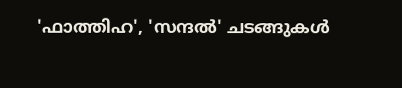'ഫാത്തിഹ', 'സന്ദൽ' ചടങ്ങുകൾ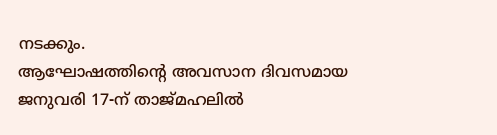നടക്കും.
ആഘോഷത്തിന്റെ അവസാന ദിവസമായ ജനുവരി 17-ന് താജ്മഹലിൽ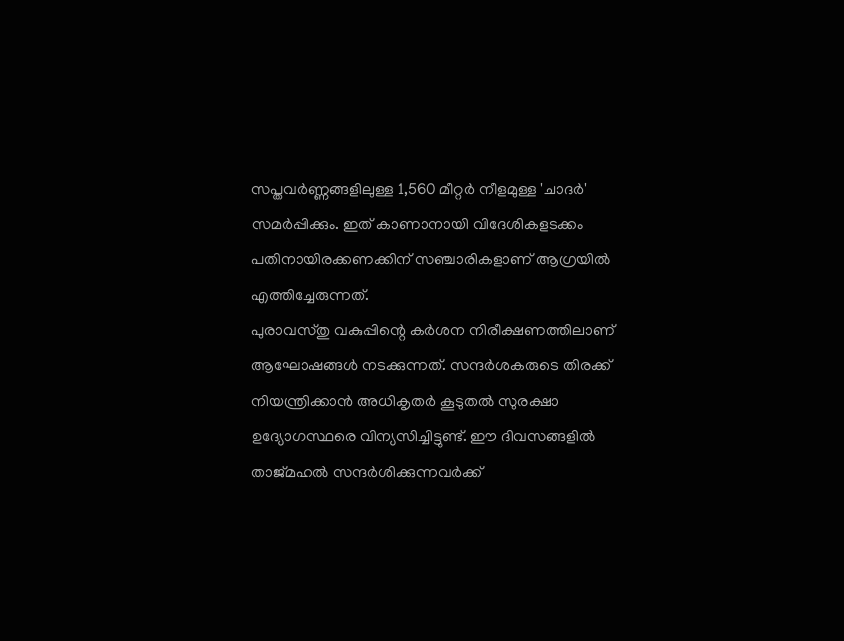സപ്തവർണ്ണങ്ങളിലുള്ള 1,560 മീറ്റർ നീളമുള്ള 'ചാദർ' സമർപ്പിക്കും. ഇത് കാണാനായി വിദേശികളടക്കം പതിനായിരക്കണക്കിന് സഞ്ചാരികളാണ് ആഗ്രയിൽ എത്തിച്ചേരുന്നത്.
പുരാവസ്തു വകുപ്പിന്റെ കർശന നിരീക്ഷണത്തിലാണ് ആഘോഷങ്ങൾ നടക്കുന്നത്. സന്ദർശകരുടെ തിരക്ക് നിയന്ത്രിക്കാൻ അധികൃതർ കൂടുതൽ സുരക്ഷാ ഉദ്യോഗസ്ഥരെ വിന്യസിച്ചിട്ടുണ്ട്. ഈ ദിവസങ്ങളിൽ താജ്മഹൽ സന്ദർശിക്കുന്നവർക്ക്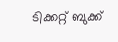ടിക്കറ്റ് ബുക്ക്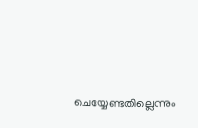ചെയ്യേണ്ടതില്ലെന്നും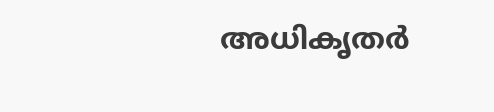അധികൃതർ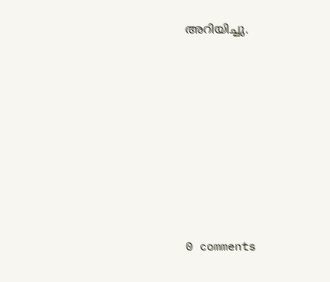അറിയിച്ചു.










0 comments